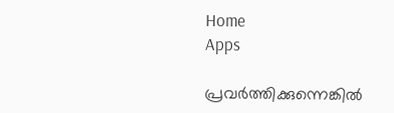Home
Apps

പ്രവർത്തിക്കുന്നെങ്കിൽ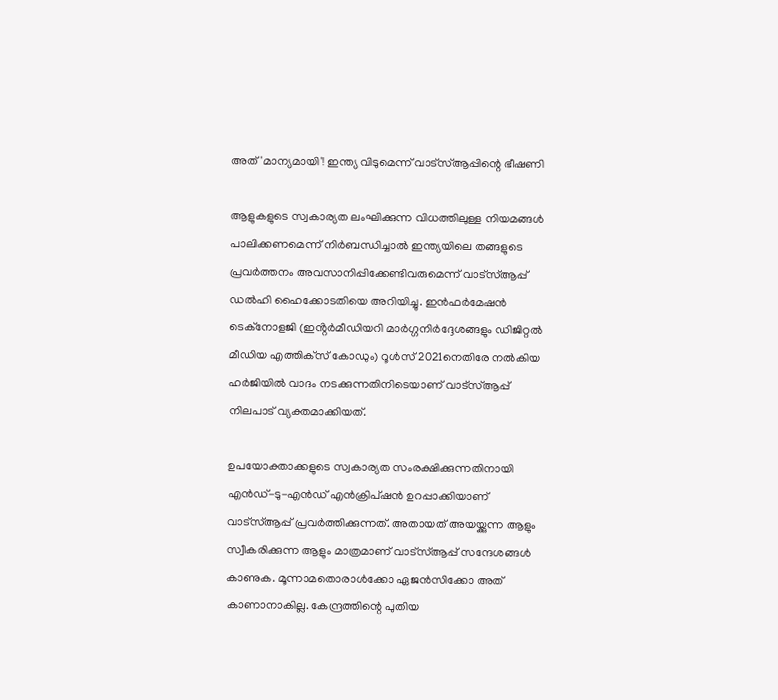അ‌ത് 'മാന്യമായി'! ഇന്ത്യ വിടുമെന്ന് വാട്സ്ആപ്പിന്റെ ഭീഷണി

ആളുകളുടെ സ്വകാര്യത ലംഘിക്കുന്ന വിധത്തിലുള്ള നിയമങ്ങൾ പാലിക്കണമെന്ന് നിർബന്ധിച്ചാൽ ഇന്ത്യയിലെ തങ്ങളുടെ പ്രവർത്തനം അ‌വസാനിപ്പിക്കേണ്ടിവരുമെന്ന് വാട്സ്ആപ്പ് ഡൽഹി ഹൈക്കോടതിയെ അ‌റിയിച്ചു. ഇൻഫർമേഷൻ ടെക്‌നോളജി (ഇൻ്റർമീഡിയറി മാർഗ്ഗനിർദ്ദേശങ്ങളും ഡിജിറ്റൽ മീഡിയ എത്തിക്‌സ് കോഡും) റൂൾസ് 2021നെതിരേ നൽകിയ ഹർജിയിൽ വാദം നടക്കുന്നതിനിടെയാണ് വാട്സ്ആപ്പ് നിലപാട് വ്യക്തമാക്കിയത്.

ഉപയോക്താക്കളുടെ സ്വകാര്യത സംരക്ഷിക്കുന്നതിനായി എൻഡ്-ടു-എൻഡ് എൻക്രിപ്ഷൻ ഉറപ്പാക്കിയാണ് വാട്സ്ആപ്പ് പ്രവർത്തിക്കുന്നത്. അ‌തായത് അ‌യയ്ക്കുന്ന ആളും സ്വീകരിക്കുന്ന ആളും മാത്രമാണ് വാട്സ്ആപ്പ് സന്ദേശങ്ങൾ കാണുക. മൂന്നാമതൊരാൾക്കോ ഏജൻസിക്കോ അ‌ത് കാണാനാകില്ല. കേന്ദ്രത്തിന്റെ പുതിയ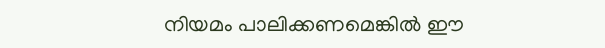നിയമം പാലിക്കണമെങ്കിൽ ഈ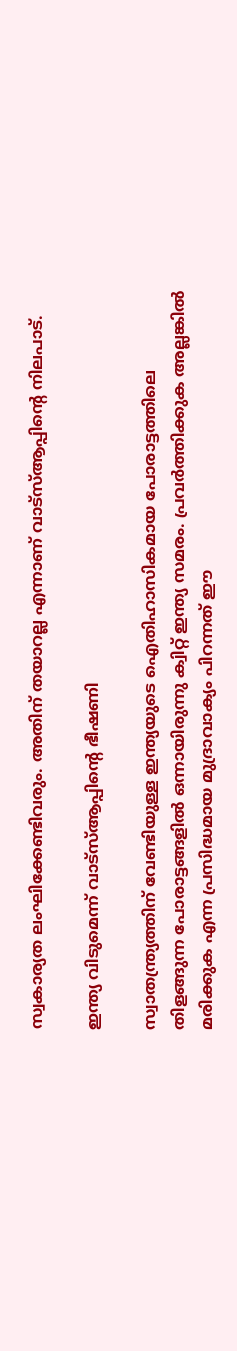സ്വകാര്യത ലംഘിക്കേണ്ടിവരും. അ‌തിന് തയാറല്ല എന്നാണ് വാട്സ്ആപ്പിന്റെ നിലപാട്.

ഇന്ത്യ വിടുമെന്ന് വാട്സ്ആപ്പിന്റെ ഭീഷണി

സ്വാതന്ത്ര്യത്തിന് വേണ്ടിയുള്ള ഇന്ത്യയുടെ ഐതിഹാസികമായ പോരാട്ടത്തിലെ തിളങ്ങുന്ന പോരാട്ടങ്ങളിൽ ഒന്നായിരുന്നു ക്വിറ്റ് ഇന്ത്യ സമരം. പ്രവർത്തിക്കുക അ‌ല്ലങ്കിൽ മരിക്കുക എന്ന പ്രസിദ്ധമായ മുദ്രാവാക്യം പിറന്നത് ഈ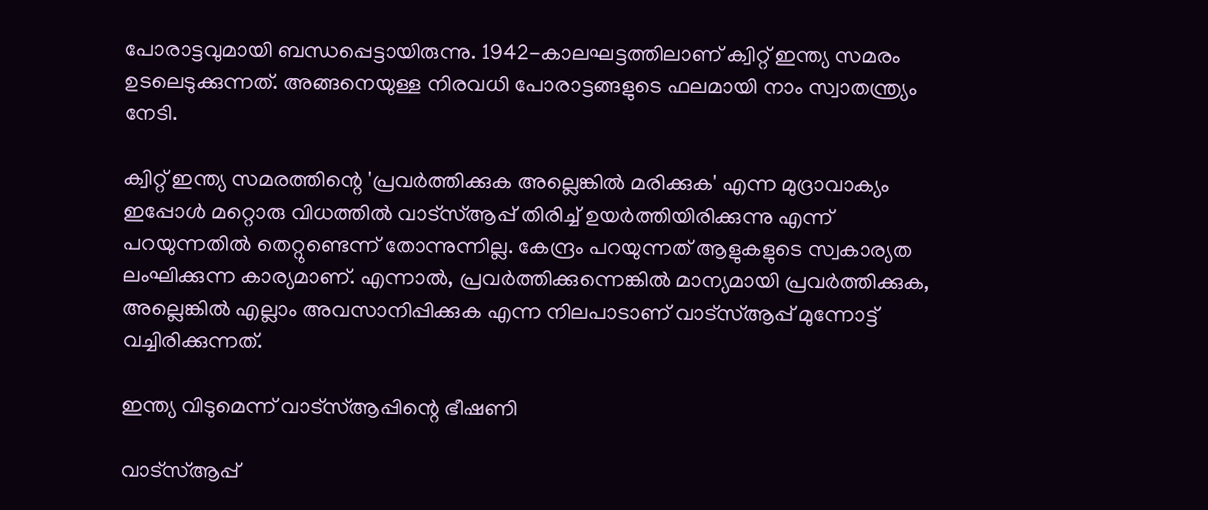പോരാട്ടവുമായി ബന്ധപ്പെട്ടായിരുന്നു. 1942-കാലഘട്ടത്തിലാണ് ക്വിറ്റ് ഇന്ത്യ സമരം ഉടലെടുക്കുന്നത്. അ‌ങ്ങനെയുള്ള നിരവധി പോരാട്ടങ്ങളുടെ ഫലമായി നാം സ്വാതന്ത്ര്യം നേടി.

ക്വിറ്റ് ഇന്ത്യ സമരത്തിന്റെ 'പ്രവർത്തിക്കുക അ‌ല്ലെങ്കിൽ മരിക്കുക' എന്ന മുദ്രാവാക്യം ഇപ്പോൾ മറ്റൊരു വിധത്തിൽ വാട്സ്ആപ്പ് തിരിച്ച് ഉയർത്തിയിരിക്കുന്നു എന്ന് പറയുന്നതിൽ തെറ്റുണ്ടെന്ന് തോന്നുന്നില്ല. കേന്ദ്രം പറയുന്നത് ആളുകളുടെ സ്വകാര്യത ലംഘിക്കുന്ന കാര്യമാണ്. എന്നാൽ, പ്രവർത്തിക്കുന്നെങ്കിൽ മാന്യമായി പ്രവർത്തിക്കുക, അ‌ല്ലെങ്കിൽ എല്ലാം അ‌വസാനിപ്പിക്കുക എന്ന നിലപാടാണ് വാട്സ്ആപ്പ് മുന്നോട്ട് വച്ചിരിക്കുന്നത്.

ഇന്ത്യ വിടുമെന്ന് വാട്സ്ആപ്പിന്റെ ഭീഷണി

വാട്സ്ആപ്പ്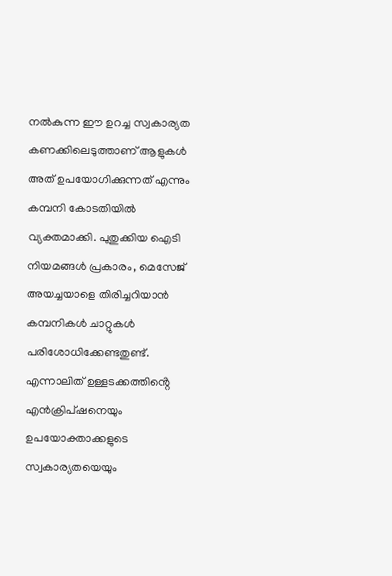നൽകുന്ന ഈ ഉറച്ച സ്വകാര്യത കണക്കിലെടുത്താണ് ആളുകൾ അ‌ത് ഉപയോഗിക്കുന്നത് എന്നും കമ്പനി കോടതിയിൽ വ്യക്തമാക്കി. പുതുക്കിയ ഐടി നിയമങ്ങൾ പ്രകാരം, മെസേജ് അയച്ചയാളെ തിരിച്ചറിയാൻ കമ്പനികൾ ചാറ്റുകൾ പരിശോധിക്കേണ്ടതുണ്ട്. എന്നാലിത് ഉള്ളടക്കത്തിൻ്റെ എൻക്രിപ്ഷനെയും ഉപയോക്താക്കളുടെ സ്വകാര്യതയെയും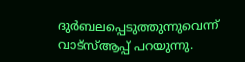ദുർബലപ്പെടുത്തുന്നുവെന്ന് വാട്സ്ആപ്പ് പറയുന്നു.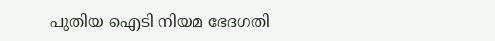പുതിയ ഐടി നിയമ ഭേദഗതി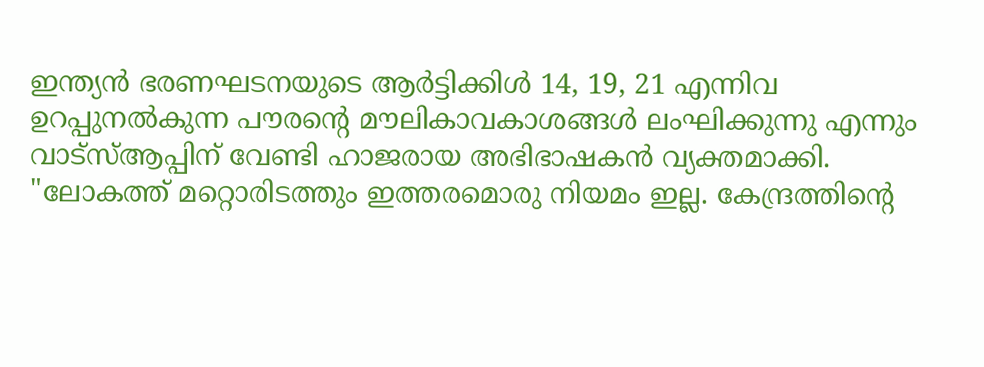ഇന്ത്യൻ ഭരണഘടനയുടെ ആർട്ടിക്കിൾ 14, 19, 21 എന്നിവ ഉറപ്പുനൽകുന്ന പൗരന്റെ മൗലികാവകാശങ്ങൾ ലംഘിക്കുന്നു എന്നും വാട്സ്ആപ്പിന് വേണ്ടി ഹാജരായ അ‌ഭിഭാഷകൻ വ്യക്തമാക്കി.
"ലോകത്ത് മറ്റൊരിടത്തും ഇത്തരമൊരു നിയമം ഇല്ല. കേന്ദ്രത്തിന്റെ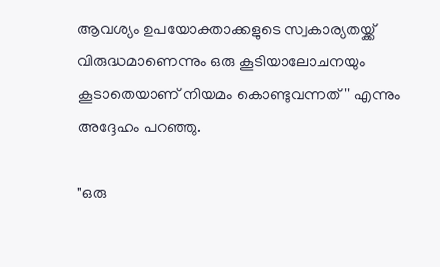ആവശ്യം ഉപയോക്താക്കളുടെ സ്വകാര്യതയ്ക്ക് വിരുദ്ധമാണെന്നും ഒരു കൂടിയാലോചനയും കൂടാതെയാണ് നിയമം കൊണ്ടുവന്നത്'' എന്നും അ‌ദ്ദേഹം പറഞ്ഞു.

"ഒരു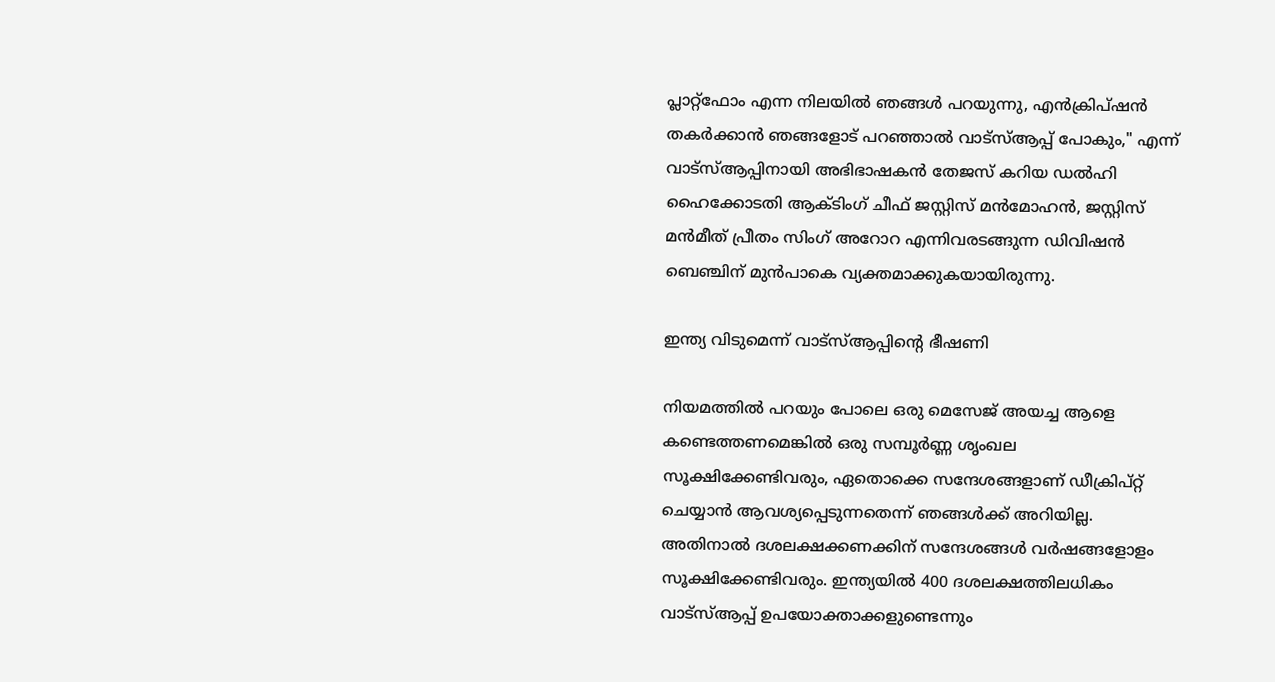പ്ലാറ്റ്‌ഫോം എന്ന നിലയിൽ ഞങ്ങൾ പറയുന്നു, എൻക്രിപ്ഷൻ തകർക്കാൻ ഞങ്ങളോട് പറഞ്ഞാൽ വാട്‌സ്ആപ്പ് പോകും," എന്ന് വാട്സ്ആപ്പിനായി അഭിഭാഷകൻ തേജസ് കറിയ ഡൽഹി ഹൈക്കോടതി ആക്ടിംഗ് ചീഫ് ജസ്റ്റിസ് മൻമോഹൻ, ജസ്റ്റിസ് മൻമീത് പ്രീതം സിംഗ് അറോറ എന്നിവരടങ്ങുന്ന ഡിവിഷൻ ബെഞ്ചിന് മുൻപാകെ വ്യക്തമാക്കുകയായിരുന്നു.

ഇന്ത്യ വിടുമെന്ന് വാട്സ്ആപ്പിന്റെ ഭീഷണി

നിയമത്തിൽ പറയും പോലെ ഒരു മെസേജ് അ‌യച്ച ആളെ കണ്ടെത്തണമെങ്കിൽ ഒരു സമ്പൂർണ്ണ ശൃംഖല സൂക്ഷിക്കേണ്ടിവരും, ഏതൊക്കെ സന്ദേശങ്ങളാണ് ഡീക്രിപ്റ്റ് ചെയ്യാൻ ആവശ്യപ്പെടുന്നതെന്ന് ഞങ്ങൾക്ക് അറിയില്ല. അ‌തിനാൽ ദശലക്ഷക്കണക്കിന് സന്ദേശങ്ങൾ വർഷങ്ങളോളം സൂക്ഷിക്കേണ്ടിവരും. ഇന്ത്യയിൽ 400 ദശലക്ഷത്തിലധികം വാട്സ്ആപ്പ് ഉപയോക്താക്കളുണ്ടെന്നും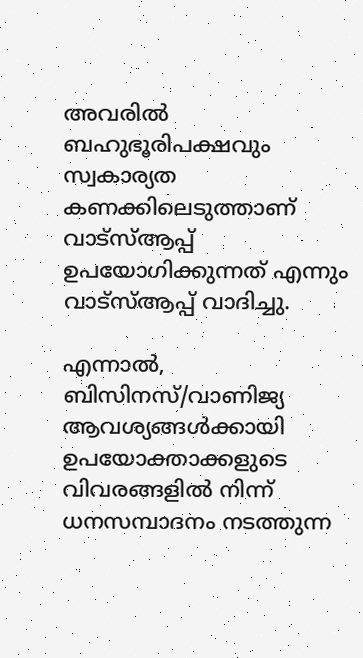അവരിൽ ബഹുഭൂരിപക്ഷവും സ്വകാര്യത കണക്കിലെടുത്താണ് വാട്സ്ആപ്പ് ഉപയോഗിക്കുന്നത് എന്നും വാട്സ്ആപ്പ് വാദിച്ചു.

എന്നാൽ, ബിസിനസ്/വാണിജ്യ ആവശ്യങ്ങൾക്കായി ഉപയോക്താക്കളുടെ വിവരങ്ങളിൽ നിന്ന് ധനസമ്പാദനം നടത്തുന്ന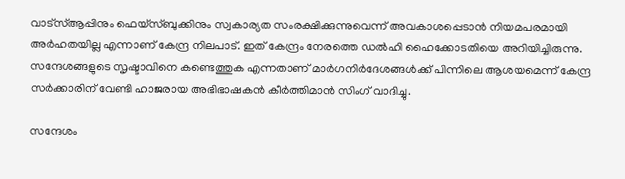വാട്സ്ആപ്പിനും ഫെയ്സ്ബുക്കിനും സ്വകാര്യത സംരക്ഷിക്കുന്നുവെന്ന് അവകാശപ്പെടാൻ നിയമപരമായി അർഹതയില്ല എന്നാണ് കേന്ദ്ര നിലപാട്. ഇത് കേന്ദ്രം നേരത്തെ ഡൽഹി ഹൈക്കോടതിയെ അറിയിച്ചിരുന്നു. സന്ദേശങ്ങളുടെ സൃഷ്ടാവിനെ കണ്ടെത്തുക എന്നതാണ് മാർഗനിർദേശങ്ങൾക്ക് പിന്നിലെ ആശയമെന്ന് കേന്ദ്ര സർക്കാരിന് വേണ്ടി ഹാജരായ അഭിഭാഷകൻ കീർത്തിമാൻ സിംഗ് വാദിച്ചു.

സന്ദേശം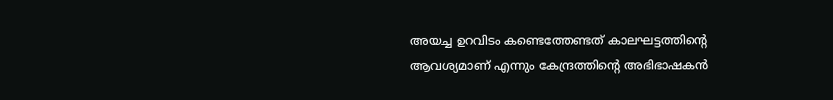അ‌യച്ച ഉറവിടം കണ്ടെത്തേണ്ടത് കാലഘട്ടത്തിന്റെ ആവശ്യമാണ് എന്നും കേന്ദ്രത്തിന്റെ അ‌ഭിഭാഷകൻ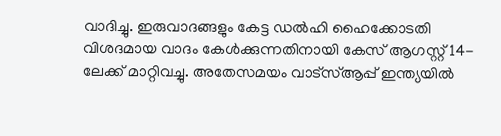വാദിച്ചു. ഇരുവാദങ്ങളും കേട്ട ഡൽഹി ഹൈക്കോടതി വിശദമായ വാദം കേൾക്കുന്നതിനായി കേസ് ആഗസ്റ്റ് 14-ലേക്ക് മാറ്റിവച്ചു. അ‌തേസമയം വാട്സ്ആപ്പ് ഇന്ത്യയിൽ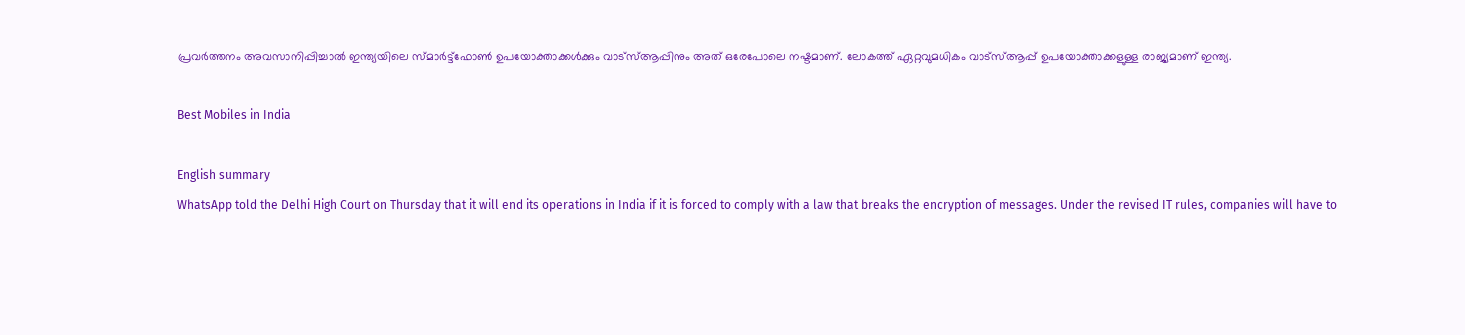പ്രവർത്തനം അ‌വസാനിപ്പിച്ചാൽ ഇന്ത്യയിലെ സ്മാർട്ട്ഫോൺ ഉപയോക്താക്കൾക്കും വാട്സ്ആപ്പിനും അ‌ത് ഒരേപോലെ നഷ്ടമാണ്. ലോകത്ത് ഏറ്റവുമധികം വാട്സ്ആപ്പ് ഉപയോക്താക്കളുള്ള രാജ്യമാണ് ഇന്ത്യ.

Best Mobiles in India

English summary
WhatsApp told the Delhi High Court on Thursday that it will end its operations in India if it is forced to comply with a law that breaks the encryption of messages. Under the revised IT rules, companies will have to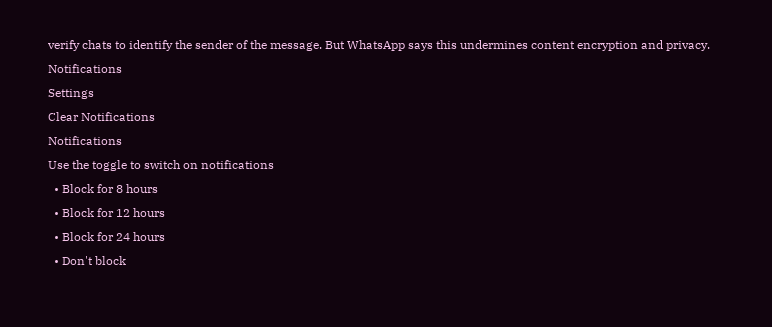verify chats to identify the sender of the message. But WhatsApp says this undermines content encryption and privacy.
Notifications
Settings
Clear Notifications
Notifications
Use the toggle to switch on notifications
  • Block for 8 hours
  • Block for 12 hours
  • Block for 24 hours
  • Don't block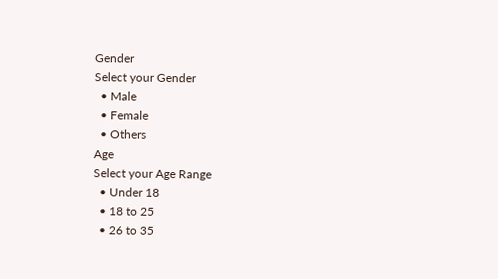Gender
Select your Gender
  • Male
  • Female
  • Others
Age
Select your Age Range
  • Under 18
  • 18 to 25
  • 26 to 35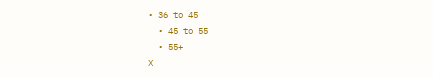• 36 to 45
  • 45 to 55
  • 55+
X